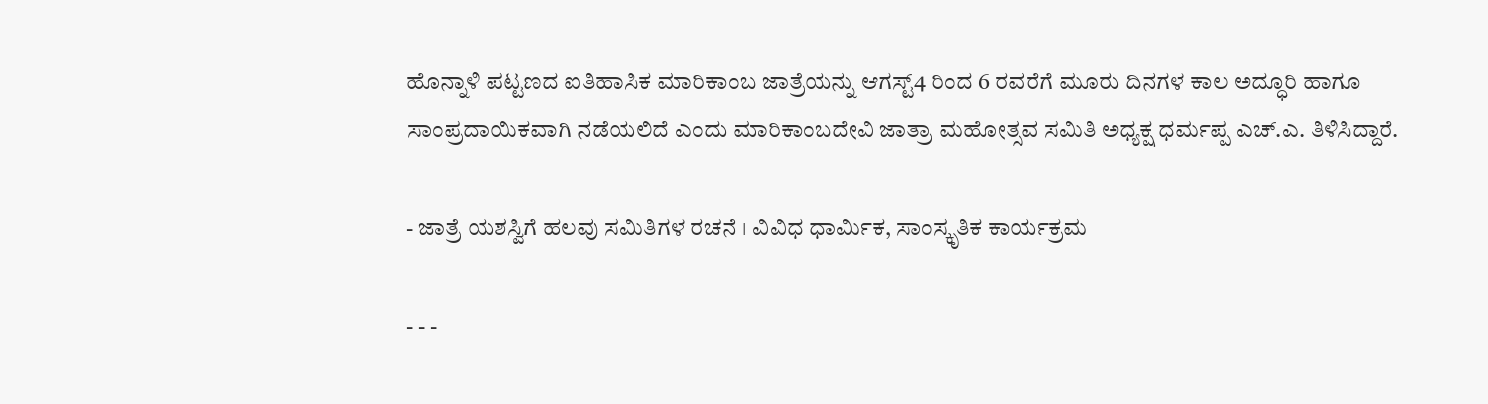ಹೊನ್ನಾಳಿ ಪಟ್ಟಣದ ಐತಿಹಾಸಿಕ ಮಾರಿಕಾಂಬ ಜಾತ್ರೆಯನ್ನು ಆಗಸ್ಟ್4 ರಿಂದ 6 ರವರೆಗೆ ಮೂರು ದಿನಗಳ ಕಾಲ ಅದ್ಧೂರಿ ಹಾಗೂ ಸಾಂಪ್ರದಾಯಿಕವಾಗಿ ನಡೆಯಲಿದೆ ಎಂದು ಮಾರಿಕಾಂಬದೇವಿ ಜಾತ್ರಾ ಮಹೋತ್ಸವ ಸಮಿತಿ ಅಧ್ಯಕ್ಷ ಧರ್ಮಪ್ಪ ಎಚ್.ಎ. ತಿಳಿಸಿದ್ದಾರೆ.

- ಜಾತ್ರೆ ಯಶಸ್ವಿಗೆ ಹಲವು ಸಮಿತಿಗಳ ರಚನೆ । ವಿವಿಧ ಧಾರ್ಮಿಕ, ಸಾಂಸ್ಕೃತಿಕ ಕಾರ್ಯಕ್ರಮ

- - -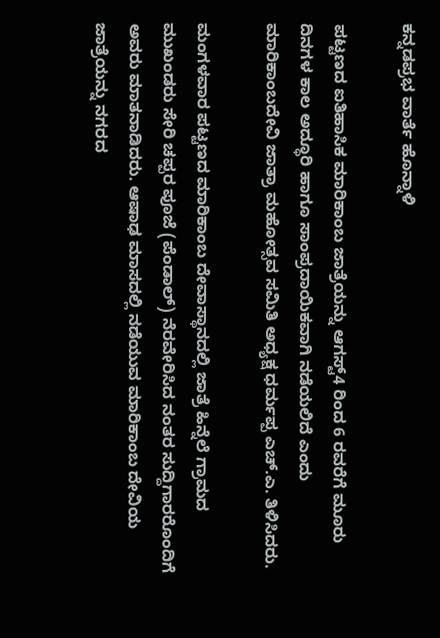ಕನ್ನಡಪ್ರಭ ವಾರ್ತೆ ಹೊನ್ನಾಳಿ

ಪಟ್ಟಣದ ಐತಿಹಾಸಿಕ ಮಾರಿಕಾಂಬ ಜಾತ್ರೆಯನ್ನು ಆಗಸ್ಟ್4 ರಿಂದ 6 ರವರೆಗೆ ಮೂರು ದಿನಗಳ ಕಾಲ ಅದ್ಧೂರಿ ಹಾಗೂ ಸಾಂಪ್ರದಾಯಿಕವಾಗಿ ನಡೆಯಲಿದೆ ಎಂದು ಮಾರಿಕಾಂಬದೇವಿ ಜಾತ್ರಾ ಮಹೋತ್ಸವ ಸಮಿತಿ ಅಧ್ಯಕ್ಷ ಧರ್ಮಪ್ಪ ಎಚ್.ಎ. ತಿಳಿಸಿದರು.

ಮಂಗಳವಾರ ಪಟ್ಟಣದ ಮಾರಿಕಾಂಬ ದೇವಾಸ್ಥಾನದಲ್ಲಿ ಜಾತ್ರೆ ಹಿನ್ನೆಲೆ ಗ್ರಾಮದ ಮುಖಂಡರು ಸೇರಿ ಚಪ್ಪರ ಪೂಜೆ (ಪೆಂಡಾಲ್) ನೆರವೇರಿಸಿದ ನಂತರ ಸುದ್ದಿಗಾರರೊಂದಿಗೆ ಅವರು ಮಾತನಾಡಿದರು. ಆಷಾಢ ಮಾಸದಲ್ಲಿ ನಡೆಯುವ ಮಾರಿಕಾಂಬ ದೇವಿಯ ಜಾತ್ರೆಯನ್ನು ನಗರದ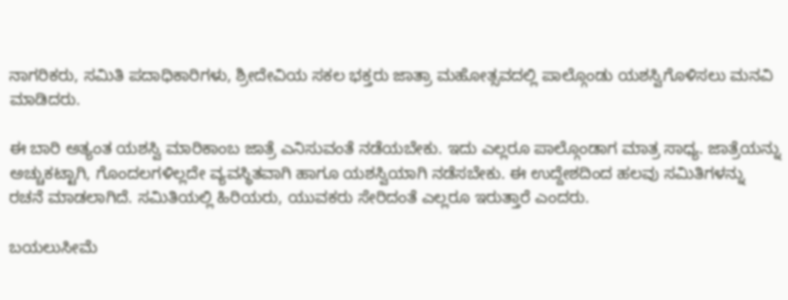ನಾಗರಿಕರು, ಸಮಿತಿ ಪದಾಧಿಕಾರಿಗಳು, ಶ್ರೀದೇವಿಯ ಸಕಲ ಭಕ್ತರು ಜಾತ್ರಾ ಮಹೋತ್ಸವದಲ್ಲಿ ಪಾಲ್ಗೊಂಡು ಯಶಸ್ವಿಗೊಳಿಸಲು ಮನವಿ ಮಾಡಿದರು.

ಈ ಬಾರಿ ಅತ್ಯಂತ ಯಶಸ್ವಿ ಮಾರಿಕಾಂಬ ಜಾತ್ರೆ ಎನಿಸುವಂತೆ ನಡೆಯಬೇಕು. ಇದು ಎಲ್ಲರೂ ಪಾಲ್ಗೊಂಡಾಗ ಮಾತ್ರ ಸಾಧ್ಯ. ಜಾತ್ರೆಯನ್ನು ಅಚ್ಚುಕಟ್ಟಾಗಿ, ಗೊಂದಲಗಳಿಲ್ಲದೇ ವ್ಯವಸ್ಥಿತವಾಗಿ ಹಾಗೂ ಯಶಸ್ವಿಯಾಗಿ ನಡೆಸಬೇಕು. ಈ ಉದ್ದೇಶದಿಂದ ಹಲವು ಸಮಿತಿಗಳನ್ನು ರಚನೆ ಮಾಡಲಾಗಿದೆ. ಸಮಿತಿಯಲ್ಲಿ ಹಿರಿಯರು, ಯುವಕರು ಸೇರಿದಂತೆ ಎಲ್ಲರೂ ಇರುತ್ತಾರೆ ಎಂದರು.

ಬಯಲುಸೀಮೆ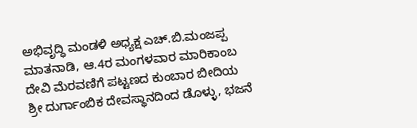ಅಭಿವೃದ್ಧಿ ಮಂಡಳಿ ಅಧ್ಯಕ್ಷ ಎಚ್.ಬಿ.ಮಂಜಪ್ಪ ಮಾತನಾಡಿ, ಆ.4ರ ಮಂಗಳವಾರ ಮಾರಿಕಾಂಬ ದೇವಿ ಮೆರವಣಿಗೆ ಪಟ್ಟಣದ ಕುಂಬಾರ ಬೀದಿಯ ಶ್ರೀ ದುರ್ಗಾಂಬಿಕ ದೇವಸ್ಥಾನದಿಂದ ಡೊಳ್ಳು, ಭಜನೆ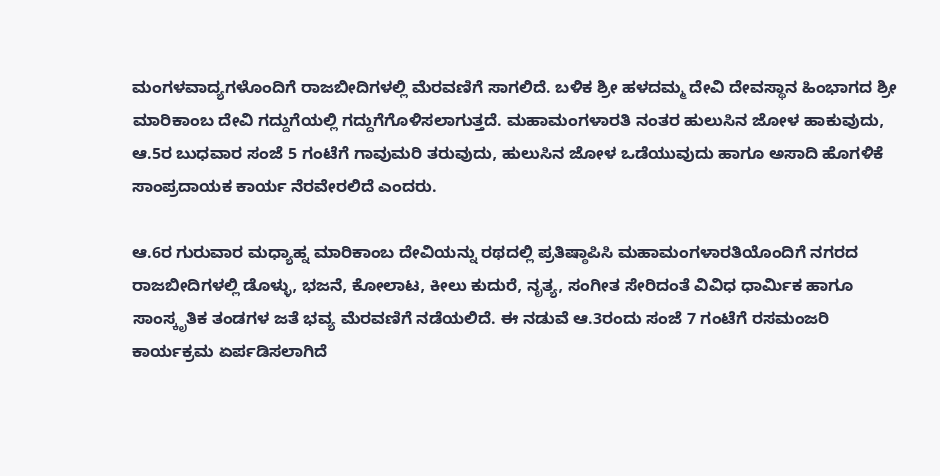ಮಂಗಳವಾದ್ಯಗಳೊಂದಿಗೆ ರಾಜಬೀದಿಗಳಲ್ಲಿ ಮೆರವಣಿಗೆ ಸಾಗಲಿದೆ. ಬಳಿಕ ಶ್ರೀ ಹಳದಮ್ಮ ದೇವಿ ದೇವಸ್ಥಾನ ಹಿಂಭಾಗದ ಶ್ರೀ ಮಾರಿಕಾಂಬ ದೇವಿ ಗದ್ದುಗೆಯಲ್ಲಿ ಗದ್ದುಗೆಗೊಳಿಸಲಾಗುತ್ತದೆ. ಮಹಾಮಂಗಳಾರತಿ ನಂತರ ಹುಲುಸಿನ ಜೋಳ ಹಾಕುವುದು, ಆ.5ರ ಬುಧವಾರ ಸಂಜೆ 5 ಗಂಟೆಗೆ ಗಾವುಮರಿ ತರುವುದು, ಹುಲುಸಿನ ಜೋಳ ಒಡೆಯುವುದು ಹಾಗೂ ಅಸಾದಿ ಹೊಗಳಿಕೆ ಸಾಂಪ್ರದಾಯಕ ಕಾರ್ಯ ನೆರವೇರಲಿದೆ ಎಂದರು.

ಆ.6ರ ಗುರುವಾರ ಮಧ್ಯಾಹ್ನ ಮಾರಿಕಾಂಬ ದೇವಿಯನ್ನು ರಥದಲ್ಲಿ ಪ್ರತಿಷ್ಠಾಪಿಸಿ ಮಹಾಮಂಗಳಾರತಿಯೊಂದಿಗೆ ನಗರದ ರಾಜಬೀದಿಗಳಲ್ಲಿ ಡೊಳ್ಳು, ಭಜನೆ, ಕೋಲಾಟ, ಕೀಲು ಕುದುರೆ, ನೃತ್ಯ, ಸಂಗೀತ ಸೇರಿದಂತೆ ವಿವಿಧ ಧಾರ್ಮಿಕ ಹಾಗೂ ಸಾಂಸ್ಕೃತಿಕ ತಂಡಗಳ ಜತೆ ಭವ್ಯ ಮೆರವಣಿಗೆ ನಡೆಯಲಿದೆ. ಈ ನಡುವೆ ಆ.3ರಂದು ಸಂಜೆ 7 ಗಂಟೆಗೆ ರಸಮಂಜರಿ ಕಾರ್ಯಕ್ರಮ ಏರ್ಪಡಿಸಲಾಗಿದೆ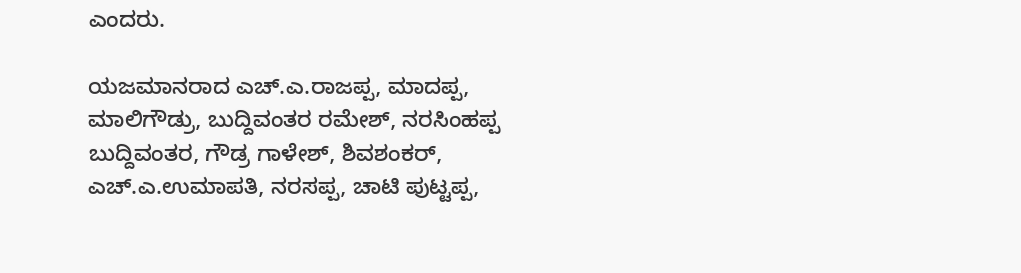ಎಂದರು.

ಯಜಮಾನರಾದ ಎಚ್.ಎ.ರಾಜಪ್ಪ, ಮಾದಪ್ಪ, ಮಾಲಿಗೌಡ್ರು, ಬುದ್ದಿವಂತರ ರಮೇಶ್, ನರಸಿಂಹಪ್ಪ ಬುದ್ದಿವಂತರ, ಗೌಡ್ರ ಗಾಳೇಶ್, ಶಿವಶಂಕರ್, ಎಚ್.ಎ.ಉಮಾಪತಿ, ನರಸಪ್ಪ, ಚಾಟಿ ಪುಟ್ಟಪ್ಪ,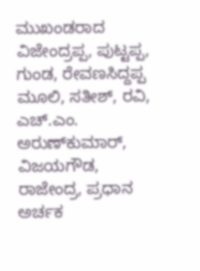ಮುಖಂಡರಾದ ವಿಜೇಂದ್ರಪ್ಪ, ಪುಟ್ಟಪ್ಪ, ಗುಂಡ, ರೇವಣಸಿದ್ದಪ್ಪ ಮೂಲಿ, ಸತೀಶ್, ರವಿ, ಎಚ್.ಎಂ. ಅರುಣ್‌ಕುಮಾರ್, ವಿಜಯಗೌಡ, ರಾಜೇಂದ್ರ, ಪ್ರಧಾನ ಅರ್ಚಕ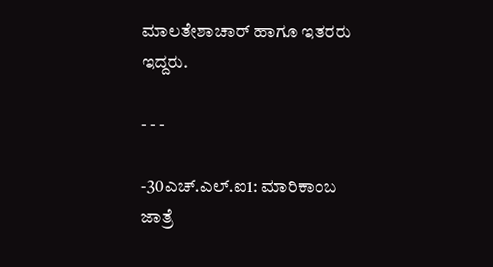ಮಾಲತೇಶಾಚಾರ್ ಹಾಗೂ ಇತರರು ಇದ್ದರು.

- - -

-30ಎಚ್.ಎಲ್.ಐ1: ಮಾರಿಕಾಂಬ ಜಾತ್ರೆ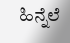ಹಿನ್ನೆಲೆ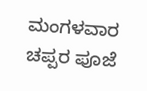ಮಂಗಳವಾರ ಚಪ್ಪರ ಪೂಜೆ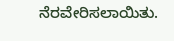ನೆರವೇರಿಸಲಾಯಿತು.